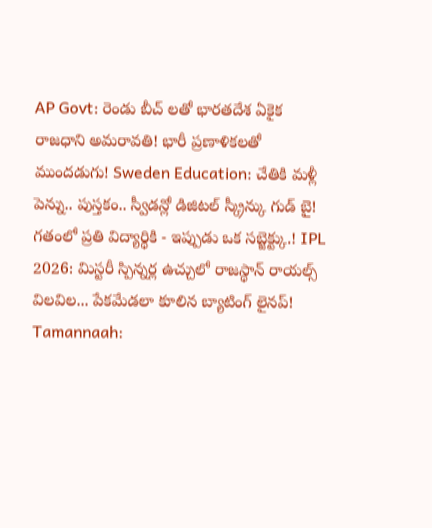AP Govt: రెండు బీచ్ లతో భారతదేశ ఏకైక రాజధాని అమరావతి! భారీ ప్రణాళికలతో ముందడుగు! Sweden Education: చేతికి మళ్లీ పెన్ను.. పుస్తకం.. స్వీడన్లో డిజిటల్ స్క్రీన్కు గుడ్ బై! గతంలో ప్రతి విద్యార్థికి - ఇప్పుడు ఒక సబ్జెక్ట్కు.! IPL 2026: మిస్టరీ స్పిన్నర్ల ఉచ్చులో రాజస్థాన్ రాయల్స్ విలవిల... పేకమేడలా కూలిన బ్యాటింగ్ లైనప్! Tamannaah: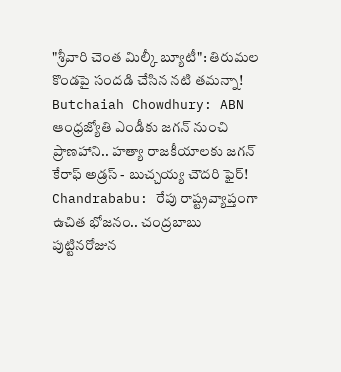"శ్రీవారి చెంత మిల్కీ బ్యూటీ": తిరుమల కొండపై సందడి చేసిన నటి తమన్నా! Butchaiah Chowdhury: ABN ఆంధ్రజ్యోతి ఎండీకు జగన్ నుంచి ప్రాణహాని.. హత్యా రాజకీయాలకు జగన్ కేరాఫ్ అడ్రస్ - బుచ్చయ్య చౌదరి ఫైర్! Chandrababu: రేపు రాష్ట్రవ్యాప్తంగా ఉచిత భోజనం.. చంద్రబాబు పుట్టినరోజున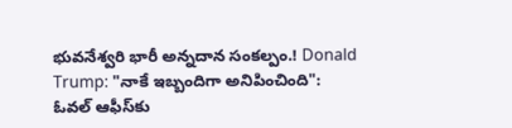భువనేశ్వరి భారీ అన్నదాన సంకల్పం.! Donald Trump: "నాకే ఇబ్బందిగా అనిపించింది": ఓవల్ ఆఫీస్‌కు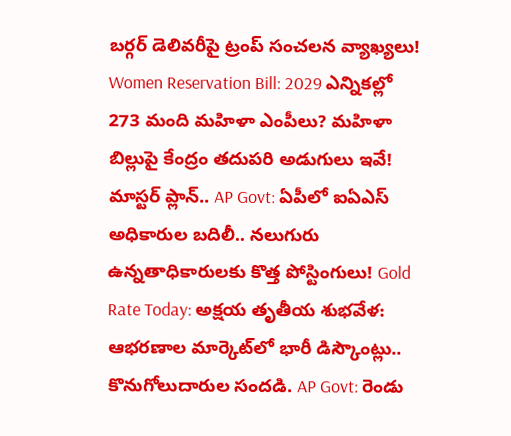బర్గర్ డెలివరీపై ట్రంప్ సంచలన వ్యాఖ్యలు! Women Reservation Bill: 2029 ఎన్నికల్లో 273 మంది మహిళా ఎంపీలు? మహిళా బిల్లుపై కేంద్రం తదుపరి అడుగులు ఇవే! మాస్టర్ ప్లాన్.. AP Govt: ఏపీలో ఐఏఎస్ అధికారుల బదిలీ.. నలుగురు ఉన్నతాధికారులకు కొత్త పోస్టింగులు! Gold Rate Today: అక్షయ తృతీయ శుభవేళ: ఆభరణాల మార్కెట్‌లో భారీ డిస్కౌంట్లు.. కొనుగోలుదారుల సందడి. AP Govt: రెండు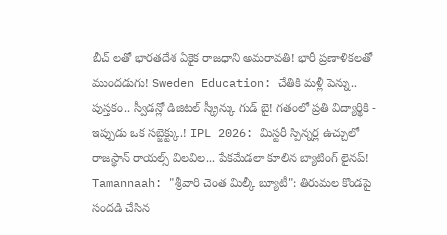బీచ్ లతో భారతదేశ ఏకైక రాజధాని అమరావతి! భారీ ప్రణాళికలతో ముందడుగు! Sweden Education: చేతికి మళ్లీ పెన్ను.. పుస్తకం.. స్వీడన్లో డిజిటల్ స్క్రీన్కు గుడ్ బై! గతంలో ప్రతి విద్యార్థికి - ఇప్పుడు ఒక సబ్జెక్ట్కు.! IPL 2026: మిస్టరీ స్పిన్నర్ల ఉచ్చులో రాజస్థాన్ రాయల్స్ విలవిల... పేకమేడలా కూలిన బ్యాటింగ్ లైనప్! Tamannaah: "శ్రీవారి చెంత మిల్కీ బ్యూటీ": తిరుమల కొండపై సందడి చేసిన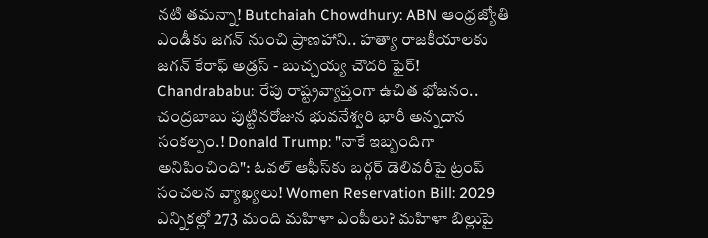నటి తమన్నా! Butchaiah Chowdhury: ABN ఆంధ్రజ్యోతి ఎండీకు జగన్ నుంచి ప్రాణహాని.. హత్యా రాజకీయాలకు జగన్ కేరాఫ్ అడ్రస్ - బుచ్చయ్య చౌదరి ఫైర్! Chandrababu: రేపు రాష్ట్రవ్యాప్తంగా ఉచిత భోజనం.. చంద్రబాబు పుట్టినరోజున భువనేశ్వరి భారీ అన్నదాన సంకల్పం.! Donald Trump: "నాకే ఇబ్బందిగా అనిపించింది": ఓవల్ ఆఫీస్‌కు బర్గర్ డెలివరీపై ట్రంప్ సంచలన వ్యాఖ్యలు! Women Reservation Bill: 2029 ఎన్నికల్లో 273 మంది మహిళా ఎంపీలు? మహిళా బిల్లుపై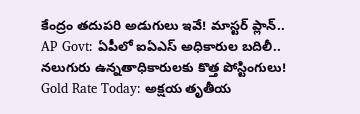కేంద్రం తదుపరి అడుగులు ఇవే! మాస్టర్ ప్లాన్.. AP Govt: ఏపీలో ఐఏఎస్ అధికారుల బదిలీ.. నలుగురు ఉన్నతాధికారులకు కొత్త పోస్టింగులు! Gold Rate Today: అక్షయ తృతీయ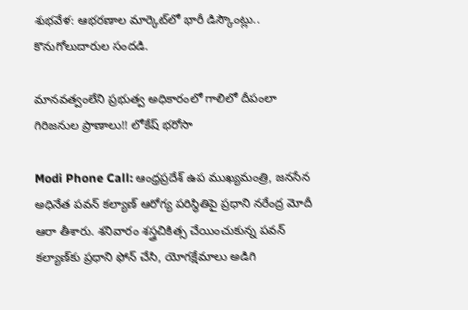శుభవేళ: ఆభరణాల మార్కెట్‌లో భారీ డిస్కౌంట్లు.. కొనుగోలుదారుల సందడి.

మానవత్వంలేని ప్రభుత్వ అధికారంలో గాలిలో దీపంలా గిరిజనుల ప్రాణాలు!! లోకేష్ భరోసా

Modi Phone Call: ఆంధ్రప్రదేశ్ ఉప ముఖ్యమంత్రి, జనసేన అధినేత పవన్ కల్యాణ్ ఆరోగ్య పరిస్థితిపై ప్రధాని నరేంద్ర మోదీ ఆరా తీశారు. శనివారం శస్త్రచికిత్స చేయించుకున్న పవన్ కల్యాణ్‌కు ప్రధాని ఫోన్ చేసి, యోగక్షేమాలు అడిగి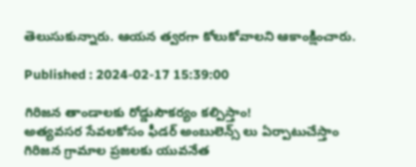తెలుసుకున్నారు. ఆయన త్వరగా కోలుకోవాలని ఆకాంక్షించారు.

Published : 2024-02-17 15:39:00

గిరిజన తాండాలకు రోడ్డుసౌకర్యం కల్పిస్తాం!
అత్యవసర సేవలకోసం ఫీడర్ అంబులెన్స్ లు ఏర్పాటుచేస్తాం
గిరిజన గ్రామాల ప్రజలకు యువనేత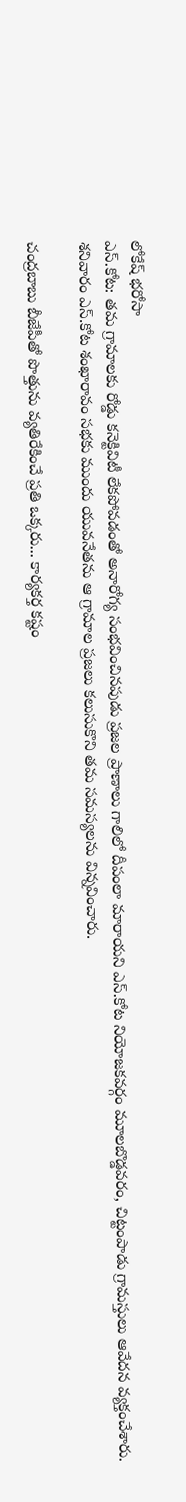లోకేష్ భరోసా
ఎస్.కోట: తమ గ్రామాలకు రోడ్డు కనెక్టివిటీ లేకపోవడంతో అనారోగ్య సంభవించినపుడు ప్రజల ప్రాణాలు గాలిలో దీపంలా మారాయని ఎస్.కోట నియోజకవర్గం మూలబొడ్డవరం, చిట్టంపాడు గ్రామస్తులు ఆవేదన వ్యక్తంచేశారు. శనివారం ఎస్.కోట శంఖారావం సభకు ముందు యువనేతను ఆ గ్రామాల ప్రజలు కలుసుకొని తమ సమస్యలను విన్నవించారు.

చంద్రబాబు బీజేపీతో పొత్తును వ్యతిరేకించే ప్రతి ఒక్కరు... కార్యకర్త కష్టం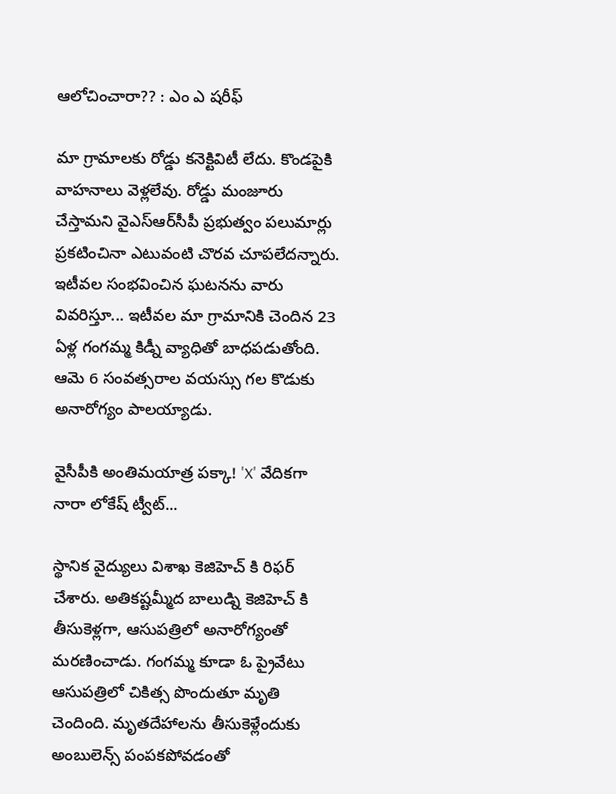ఆలోచించారా?? : ఎం ఎ షరీఫ్

మా గ్రామాలకు రోడ్డు కనెక్టివిటీ లేదు. కొండపైకి వాహనాలు వెళ్లలేవు. రోడ్డు మంజూరు చేస్తామని వైఎస్‌ఆర్‌సీపీ ప్రభుత్వం పలుమార్లు ప్రకటించినా ఎటువంటి చొరవ చూపలేదన్నారు. ఇటీవల సంభవించిన ఘటనను వారు వివరిస్తూ... ఇటీవల మా గ్రామానికి చెందిన 23 ఏళ్ల గంగమ్మ కిడ్నీ వ్యాధితో బాధపడుతోంది. ఆమె 6 సంవత్సరాల వయస్సు గల కొడుకు అనారోగ్యం పాలయ్యాడు.

వైసీపీకి అంతిమయాత్ర పక్కా! 'X' వేదికగా నారా లోకేష్ ట్వీట్...

స్థానిక వైద్యులు విశాఖ కెజిహెచ్ కి రిఫర్ చేశారు. అతికష్టమ్మీద బాలుడ్ని కెజిహెచ్ కి తీసుకెళ్లగా, ఆసుపత్రిలో అనారోగ్యంతో మరణించాడు. గంగమ్మ కూడా ఓ ప్రైవేటు ఆసుపత్రిలో చికిత్స పొందుతూ మృతి చెందింది. మృతదేహాలను తీసుకెళ్లేందుకు అంబులెన్స్ పంపకపోవడంతో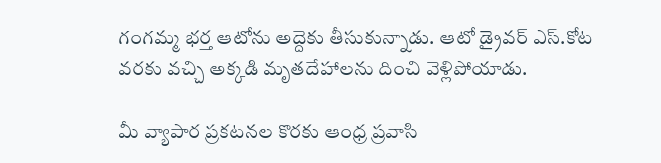గంగమ్మ భర్త ఆటోను అద్దెకు తీసుకున్నాడు. ఆటో డ్రైవర్ ఎస్.కోట వరకు వచ్చి అక్కడి మృతదేహాలను దించి వెళ్లిపోయాడు.

మీ వ్యాపార ప్రకటనల కొరకు ఆంధ్ర ప్రవాసి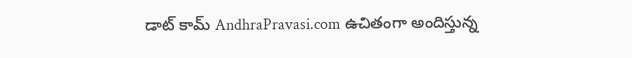డాట్ కామ్ AndhraPravasi.com ఉచితంగా అందిస్తున్న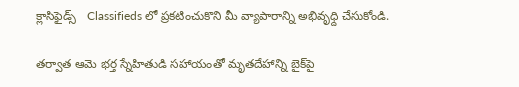క్లాసిఫైడ్స్   Classifieds లో ప్రకటించుకొని మీ వ్యాపారాన్ని అభివృధ్ది చేసుకోండి.

తర్వాత ఆమె భర్త స్నేహితుడి సహాయంతో మృతదేహాన్ని బైక్‌పై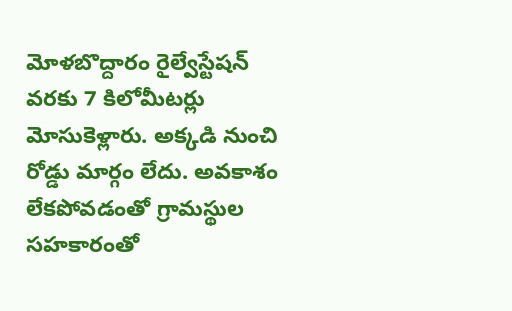మోళబొద్దారం రైల్వేస్టేషన్‌ వరకు 7 కిలోమీటర్లు మోసుకెళ్లారు. అక్కడి నుంచి రోడ్డు మార్గం లేదు. అవకాశం లేకపోవడంతో గ్రామస్థుల సహకారంతో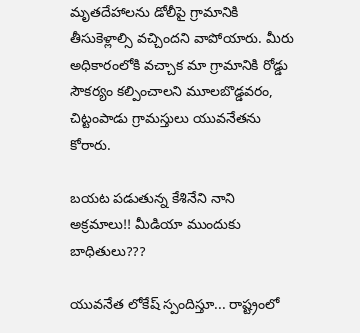మృతదేహాలను డోలీపై గ్రామానికి తీసుకెళ్లాల్సి వచ్చిందని వాపోయారు. మీరు అధికారంలోకి వచ్చాక మా గ్రామానికి రోడ్డు సౌకర్యం కల్పించాలని మూలబొడ్డవరం, చిట్టంపాడు గ్రామస్తులు యువనేతను కోరారు.

బయట పడుతున్న కేశినేని నాని అక్రమాలు!! మీడియా ముందుకు బాధితులు???

యువనేత లోకేష్ స్పందిస్తూ... రాష్ట్రంలో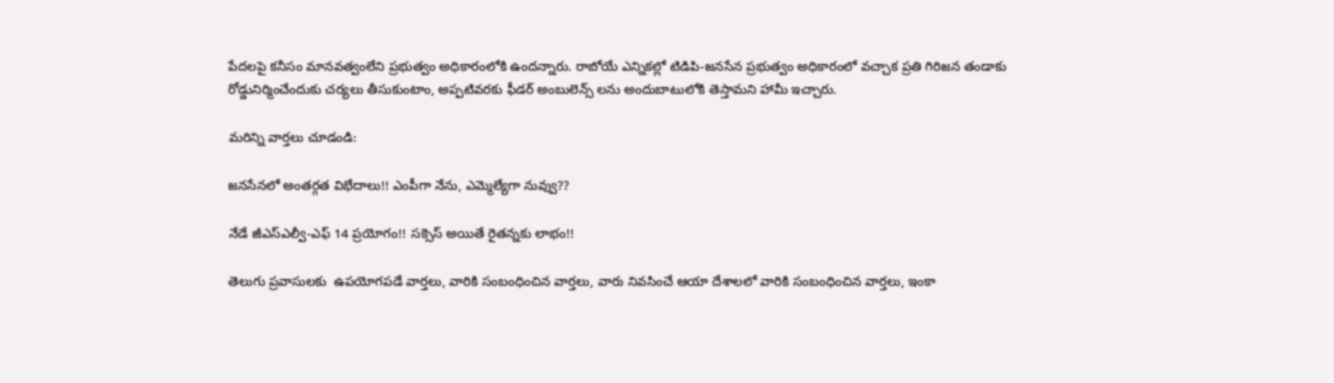పేదలపై కనీసం మానవత్వంలేని ప్రభుత్వం అధికారంలోకి ఉందన్నారు. రాబోయే ఎన్నికల్లో టిడిపి-జనసేన ప్రభుత్వం అధికారంలో వచ్చాక ప్రతి గిరిజన తండాకు రోడ్డునిర్మించేందుకు చర్యలు తీసుకుంటాం, అప్పటివరకు ఫీడర్ అంబులెన్స్ లను అందుబాటులోకి తెస్తామని హామీ ఇచ్చారు.

మరిన్ని వార్తలు చూడండి:

జనసేనలో అంతర్గత విభేదాలు!! ఎంపీగా నేను, ఎమ్మెల్యేగా నువ్వు??

నేడే జీఎస్ఎల్వీ-ఎఫ్ 14 ప్రయోగం!! సక్సెస్ అయితే రైతన్నకు లాభం!!

తెలుగు ప్రవాసులకు  ఉపయోగపడే వార్తలు, వారికి సంబంధించిన వార్తలు, వారు నివసించే ఆయా దేశాలలో వారికి సంబంధించిన వార్తలు, ఇంకా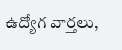ఉద్యోగ వార్తలు,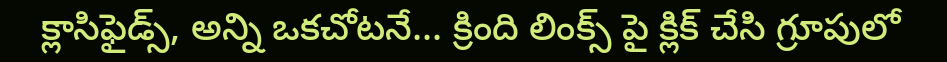క్లాసిఫైడ్స్, అన్ని ఒకచోటనే... క్రింది లింక్స్ పై క్లిక్ చేసి గ్రూపులో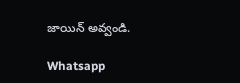జాయిన్ అవ్వండి.

Whatsapp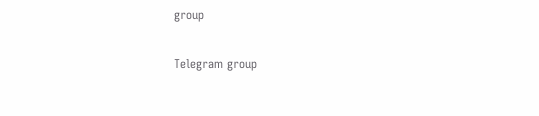group

Telegram group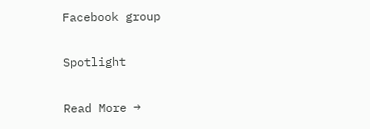Facebook group

Spotlight

Read More →